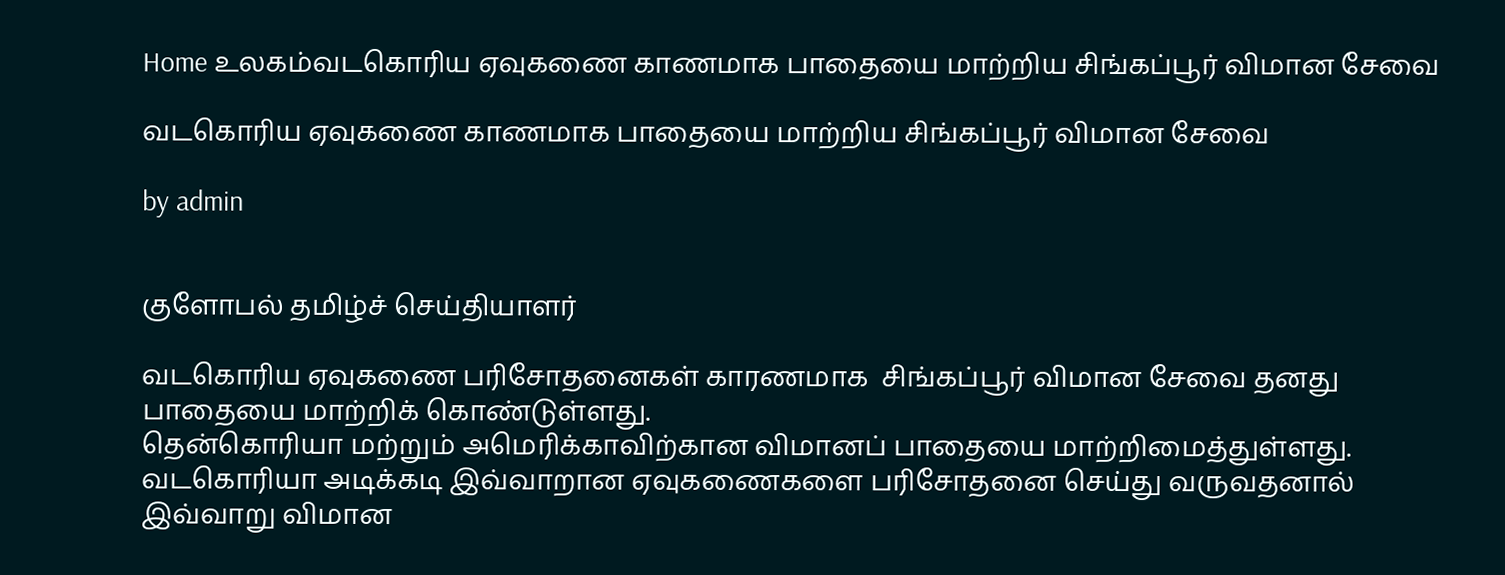Home உலகம்வடகொரிய ஏவுகணை காணமாக பாதையை மாற்றிய சிங்கப்பூர் விமான சேவை

வடகொரிய ஏவுகணை காணமாக பாதையை மாற்றிய சிங்கப்பூர் விமான சேவை

by admin


குளோபல் தமிழ்ச் செய்தியாளர்

வடகொரிய ஏவுகணை பரிசோதனைகள் காரணமாக  சிங்கப்பூர் விமான சேவை தனது பாதையை மாற்றிக் கொண்டுள்ளது.
தென்கொரியா மற்றும் அமெரிக்காவிற்கான விமானப் பாதையை மாற்றிமைத்துள்ளது. வடகொரியா அடிக்கடி இவ்வாறான ஏவுகணைகளை பரிசோதனை செய்து வருவதனால் இவ்வாறு விமான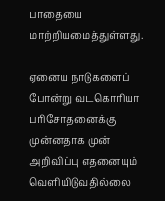பாதையை மாற்றியமைத்துள்ளது.

ஏனைய நாடுகளைப் போன்று வடகொரியா பரிசோதனைக்கு முன்னதாக முன் அறிவிப்பு எதனையும் வெளியிடுவதில்லை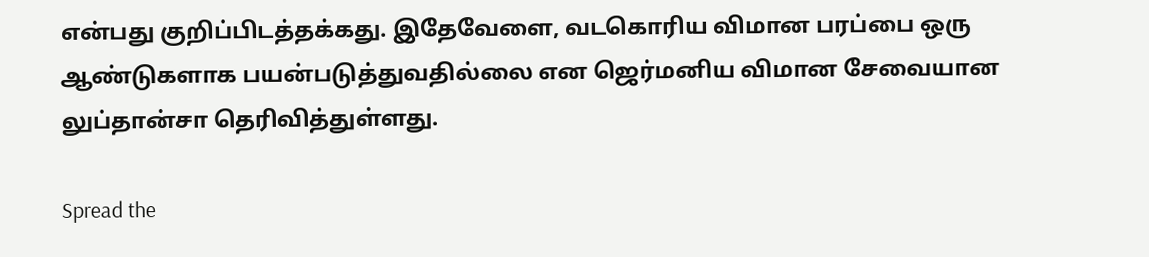என்பது குறிப்பிடத்தக்கது. இதேவேளை, வடகொரிய விமான பரப்பை ஒரு ஆண்டுகளாக பயன்படுத்துவதில்லை என ஜெர்மனிய விமான சேவையான லுப்தான்சா தெரிவித்துள்ளது.

Spread the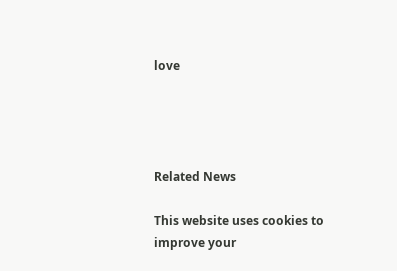love




Related News

This website uses cookies to improve your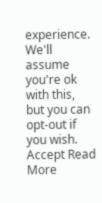experience. We'll assume you're ok with this, but you can opt-out if you wish. Accept Read More